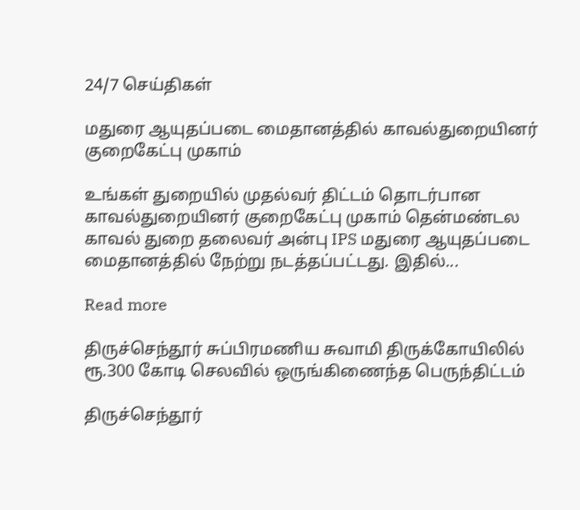24/7 செய்திகள்

மதுரை ஆயுதப்படை மைதானத்தில் காவல்துறையினர் குறைகேட்பு முகாம்

உங்கள் துறையில் முதல்வர் திட்டம் தொடர்பான காவல்துறையினர் குறைகேட்பு முகாம் தென்மண்டல காவல் துறை தலைவர் அன்பு IPS மதுரை ஆயுதப்படை மைதானத்தில் நேற்று நடத்தப்பட்டது. இதில்...

Read more

திருச்செந்தூர் சுப்பிரமணிய சுவாமி திருக்கோயிலில் ரூ.300 கோடி செலவில் ஒருங்கிணைந்த பெருந்திட்டம்

திருச்செந்தூர்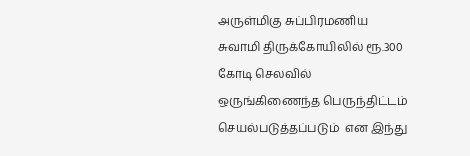அருள்மிகு சுப்பிரமணிய சுவாமி திருக்கோயிலில் ரூ.300 கோடி செலவில் ஒருங்கிணைந்த பெருந்திட்டம் செயல்படுத்தப்படும்  என இந்து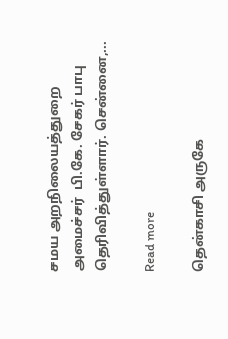சமய அறநிலையத்துறை அமைச்சர்  பி.கே. சேகர் பாபு தெரிவித்துள்ளார். சென்னை,...

Read more

தென்காசி அருகே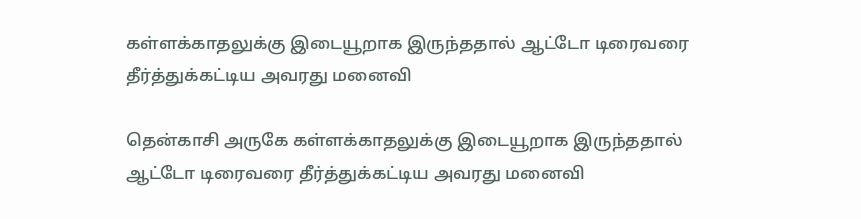கள்ளக்காதலுக்கு இடையூறாக இருந்ததால் ஆட்டோ டிரைவரை தீர்த்துக்கட்டிய அவரது மனைவி

தென்காசி அருகே கள்ளக்காதலுக்கு இடையூறாக இருந்ததால் ஆட்டோ டிரைவரை தீர்த்துக்கட்டிய அவரது மனைவி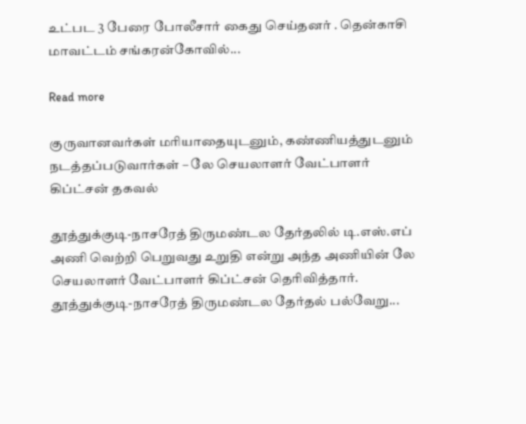உட்பட 3 பேரை போலீசார் கைது செய்தனர் . தென்காசி மாவட்டம் சங்கரன்கோவில்...

Read more

குருவானவர்கள் மரியாதையுடனும், கண்ணியத்துடனும் நடத்தப்படுவார்கள் – லே செயலாளர் வேட்பாளர் கிப்ட்சன் தகவல்

தூத்துக்குடி-நாசரேத் திருமண்டல தேர்தலில் டி.எஸ்.எப் அணி வெற்றி பெறுவது உறுதி என்று அந்த அணியின் லே செயலாளர் வேட்பாளர் கிப்ட்சன் தெரிவித்தார். தூத்துக்குடி-நாசரேத் திருமண்டல தேர்தல் பல்வேறு...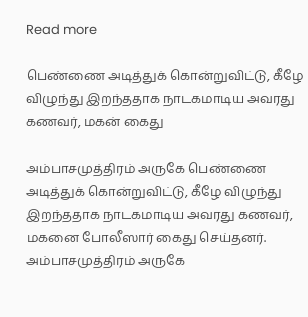Read more

பெண்ணை அடித்துக் கொன்றுவிட்டு, கீழே விழுந்து இறந்ததாக நாடகமாடிய அவரது கணவர், மகன் கைது

அம்பாசமுத்திரம் அருகே பெண்ணை அடித்துக் கொன்றுவிட்டு, கீழே விழுந்து இறந்ததாக நாடகமாடிய அவரது கணவர், மகனை போலீஸார் கைது செய்தனர். அம்பாசமுத்திரம் அருகே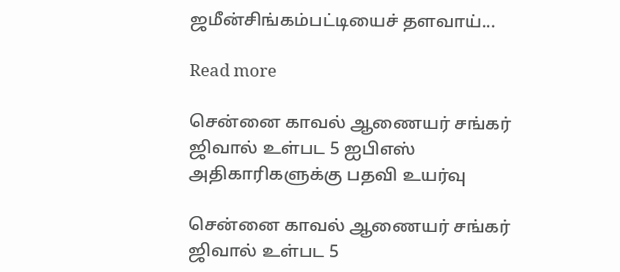ஜமீன்சிங்கம்பட்டியைச் தளவாய்...

Read more

சென்னை காவல் ஆணையர் சங்கர் ஜிவால் உள்பட 5 ஐபிஎஸ் அதிகாரிகளுக்கு பதவி உயர்வு

சென்னை காவல் ஆணையர் சங்கர் ஜிவால் உள்பட 5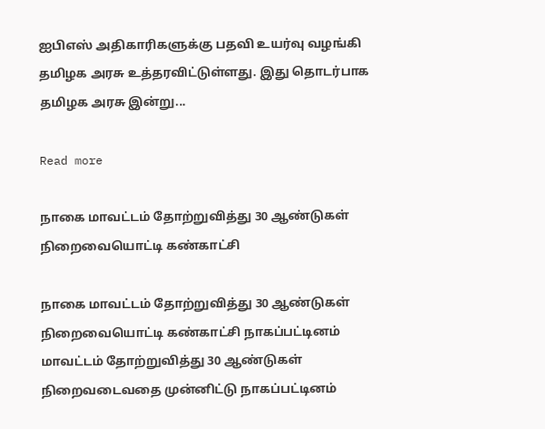ஐபிஎஸ் அதிகாரிகளுக்கு பதவி உயர்வு வழங்கி தமிழக அரசு உத்தரவிட்டுள்ளது. இது தொடர்பாக தமிழக அரசு இன்று...

Read more

நாகை மாவட்டம் தோற்றுவித்து 30 ஆண்டுகள் நிறைவையொட்டி கண்காட்சி

நாகை மாவட்டம் தோற்றுவித்து 30 ஆண்டுகள் நிறைவையொட்டி கண்காட்சி நாகப்பட்டினம் மாவட்டம் தோற்றுவித்து 30 ஆண்டுகள் நிறைவடைவதை முன்னிட்டு நாகப்பட்டினம்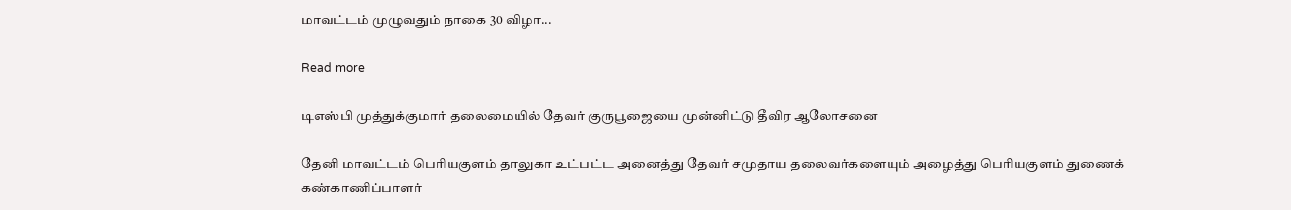மாவட்டம் முழுவதும் நாகை 30 விழா...

Read more

டிஎஸ்பி முத்துக்குமார் தலைமையில் தேவர் குருபூஜையை முன்னிட்டு தீவிர ஆலோசனை

தேனி மாவட்டம் பெரியகுளம் தாலுகா உட்பட்ட அனைத்து தேவர் சமுதாய தலைவர்களையும் அழைத்து பெரியகுளம் துணைக் கண்காணிப்பாளர்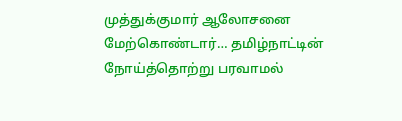முத்துக்குமார் ஆலோசனை மேற்கொண்டார்… தமிழ்நாட்டின் நோய்த்தொற்று பரவாமல்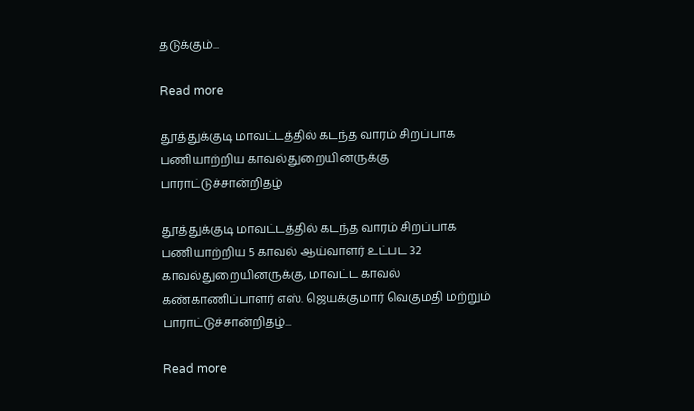தடுக்கும்...

Read more

தூத்துக்குடி மாவட்டத்தில் கடந்த வாரம் சிறப்பாக பணியாற்றிய காவல்துறையினருக்கு பாராட்டுச்சான்றிதழ்

தூத்துக்குடி மாவட்டத்தில் கடந்த வாரம் சிறப்பாக பணியாற்றிய 5 காவல் ஆய்வாளர் உட்பட 32 காவல்துறையினருக்கு, மாவட்ட காவல் கண்காணிப்பாளர் எஸ். ஜெயக்குமார் வெகுமதி மற்றும் பாராட்டுச்சான்றிதழ்...

Read more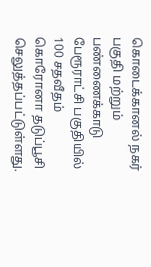கொடைக்கானல் நகர் பகுதி மற்றும் பண்ணைக்காடு பேரூராட்சி பகுதியில் 100 சதவீதம் கொரோனா தடுப்பூசி செலுத்தப்பட்டுள்ளது.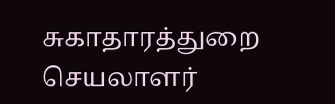சுகாதாரத்துறை செயலாளர்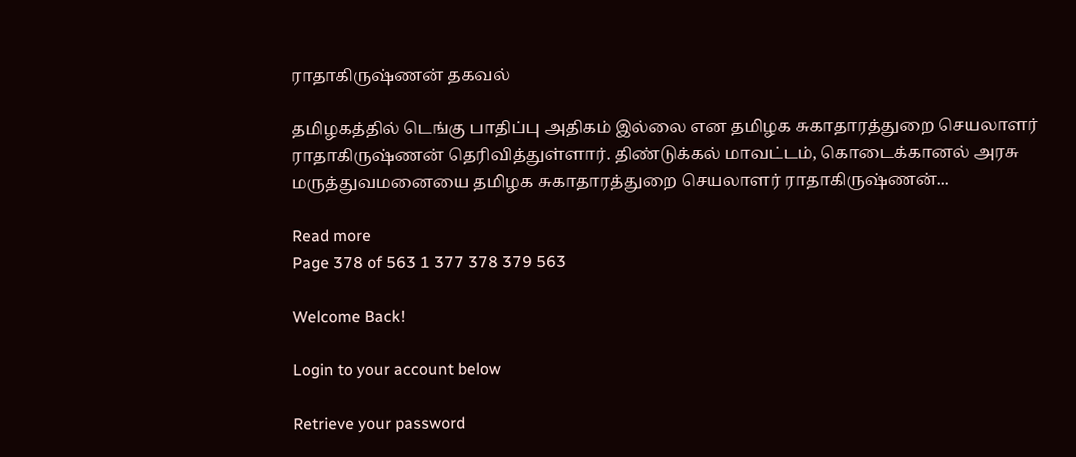ராதாகிருஷ்ணன் தகவல்

தமிழகத்தில் டெங்கு பாதிப்பு அதிகம் இல்லை என தமிழக சுகாதாரத்துறை செயலாளர் ராதாகிருஷ்ணன் தெரிவித்துள்ளார். திண்டுக்கல் மாவட்டம், கொடைக்கானல் அரசு மருத்துவமனையை தமிழக சுகாதாரத்துறை செயலாளர் ராதாகிருஷ்ணன்...

Read more
Page 378 of 563 1 377 378 379 563

Welcome Back!

Login to your account below

Retrieve your password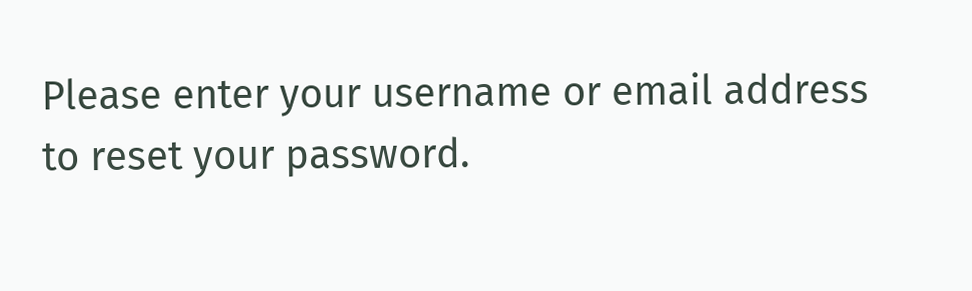Please enter your username or email address to reset your password.